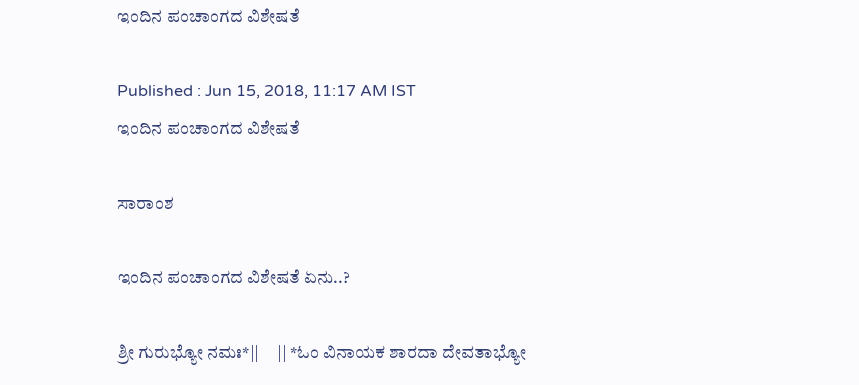ಇಂದಿನ ಪಂಚಾಂಗದ ವಿಶೇಷತೆ

Published : Jun 15, 2018, 11:17 AM IST
ಇಂದಿನ ಪಂಚಾಂಗದ ವಿಶೇಷತೆ

ಸಾರಾಂಶ

ಇಂದಿನ ಪಂಚಾಂಗದ ವಿಶೇಷತೆ ಏನು..?

ಶ್ರೀ ಗುರುಭ್ಯೋ ನಮಃ*||     || *ಓಂ ವಿನಾಯಕ ಶಾರದಾ ದೇವತಾಭ್ಯೋ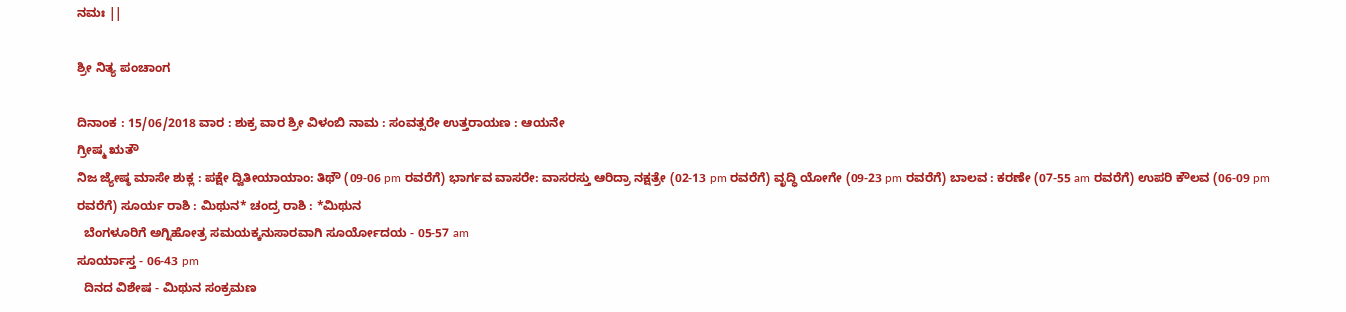ನಮಃ ||

ಶ್ರೀ ನಿತ್ಯ ಪಂಚಾಂಗ

ದಿನಾಂಕ : 15/06/2018 ವಾರ : ಶುಕ್ರ ವಾರ ಶ್ರೀ ವಿಳಂಬಿ ನಾಮ : ಸಂವತ್ಸರೇ ಉತ್ತರಾಯಣ : ಆಯನೇ
ಗ್ರೀಷ್ಮ ಋತೌ
ನಿಜ ಜ್ಯೇಷ್ಠ ಮಾಸೇ ಶುಕ್ಲ : ಪಕ್ಷೇ ದ್ವಿತೀಯಾಯಾಂ: ತಿಥೌ (09-06 pm ರವರೆಗೆ) ಭಾರ್ಗವ ವಾಸರೇ: ವಾಸರಸ್ತು ಆರಿದ್ರಾ ನಕ್ಷತ್ರೇ (02-13 pm ರವರೆಗೆ) ವೃದ್ಧಿ ಯೋಗೇ (09-23 pm ರವರೆಗೆ) ಬಾಲವ : ಕರಣೇ (07-55 am ರವರೆಗೆ) ಉಪರಿ ಕೌಲವ (06-09 pm ರವರೆಗೆ) ಸೂರ್ಯ ರಾಶಿ : ಮಿಥುನ* ಚಂದ್ರ ರಾಶಿ : *ಮಿಥುನ
  ಬೆಂಗಳೂರಿಗೆ ಅಗ್ನಿಹೋತ್ರ ಸಮಯಕ್ಕನುಸಾರವಾಗಿ ಸೂರ್ಯೋದಯ - 05-57 am
ಸೂರ್ಯಾಸ್ತ - 06-43 pm
  ದಿನದ ವಿಶೇಷ - ಮಿಥುನ ಸಂಕ್ರಮಣ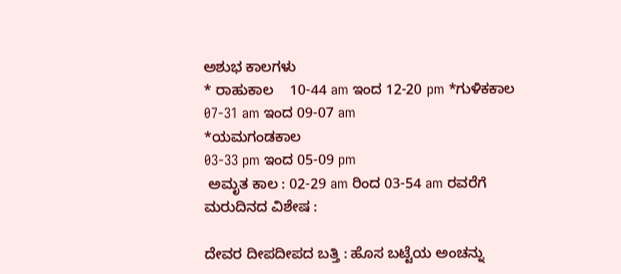ಅಶುಭ ಕಾಲಗಳು
* ರಾಹುಕಾಲ ‌ ‌ ‌ 10-44 am ಇಂದ 12-20 pm *ಗುಳಿಕಕಾಲ
07-31 am ಇಂದ 09-07 am
*ಯಮಗಂಡಕಾಲ
03-33 pm ಇಂದ 05-09 pm
 ಅಮೃತ ಕಾಲ : 02-29 am ರಿಂದ 03-54 am ರವರೆಗೆ
ಮರುದಿನದ ವಿಶೇಷ :

ದೇವರ ದೀಪದೀಪದ ಬತ್ತಿ : ಹೊಸ ಬಟ್ಟೆಯ ಅಂಚನ್ನು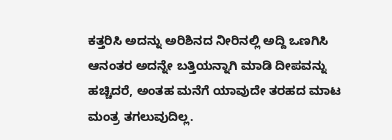ಕತ್ತರಿಸಿ ಅದನ್ನು ಅರಿಶಿನದ ನೀರಿನಲ್ಲಿ ಅದ್ದಿ ಒಣಗಿಸಿ ಆನಂತರ ಅದನ್ನೇ ಬತ್ತಿಯನ್ನಾಗಿ ಮಾಡಿ ದೀಪವನ್ನು ಹಚ್ಚಿದರೆ, ಅಂತಹ ಮನೆಗೆ ಯಾವುದೇ ತರಹದ ಮಾಟ ಮಂತ್ರ ತಗಲುವುದಿಲ್ಲ.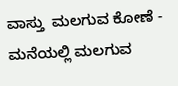ವಾಸ್ತು ‌ ಮಲಗುವ ಕೋಣೆ - ಮನೆಯಲ್ಲಿ ಮಲಗುವ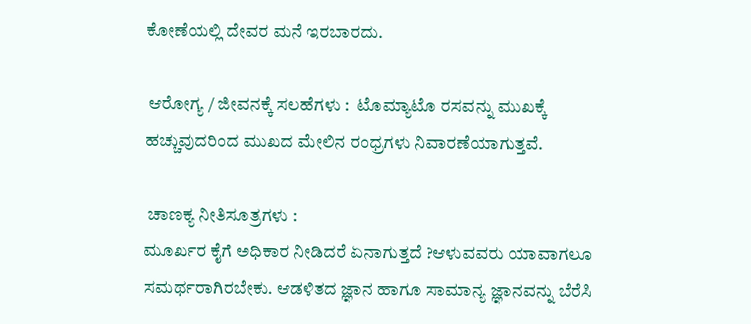ಕೋಣೆಯಲ್ಲಿ ದೇವರ ಮನೆ ಇರಬಾರದು.

 ಆರೋಗ್ಯ / ಜೀವನಕ್ಕೆ ಸಲಹೆಗಳು :  ಟೊಮ್ಯಾಟೊ ರಸವನ್ನು ಮುಖಕ್ಕೆ ಹಚ್ಚುವುದರಿಂದ ಮುಖದ ಮೇಲಿನ ರಂಧ್ರಗಳು ನಿವಾರಣೆಯಾಗುತ್ತವೆ.

 ಚಾಣಕ್ಯ ನೀತಿಸೂತ್ರಗಳು :
ಮೂರ್ಖರ ಕೈಗೆ ಅಧಿಕಾರ ನೀಡಿದರೆ ಏನಾಗುತ್ತದೆ ?ಆಳುವವರು ಯಾವಾಗಲೂ ಸಮರ್ಥರಾಗಿರಬೇಕು. ಆಡಳಿತದ ಜ್ಞಾನ ಹಾಗೂ ಸಾಮಾನ್ಯ ಜ್ಞಾನವನ್ನು ಬೆರೆಸಿ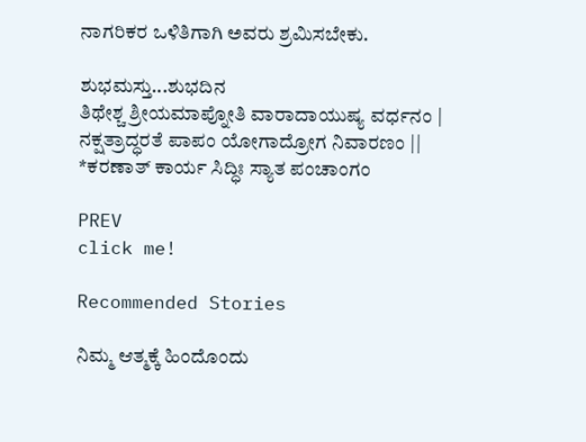ನಾಗರಿಕರ ಒಳಿತಿಗಾಗಿ ಅವರು ಶ್ರಮಿಸಬೇಕು.

ಶುಭಮಸ್ತು...ಶುಭದಿನ ‌ ‌ ‌ ‌
ತಿಥೇಶ್ಚ ಶ್ರೀಯಮಾಪ್ನೋತಿ ವಾರಾದಾಯುಷ್ಯ ವರ್ಧನಂ |
ನಕ್ಷತ್ರಾದ್ಧರತೆ ಪಾಪಂ ಯೋಗಾದ್ರೋಗ ನಿವಾರಣಂ ||
*ಕರಣಾತ್ ಕಾರ್ಯ ಸಿದ್ಧಿಃ ಸ್ಯಾತ ಪಂಚಾಂಗಂ

PREV
click me!

Recommended Stories

ನಿಮ್ಮ ಆತ್ಮಕ್ಕೆ ಹಿಂದೊಂದು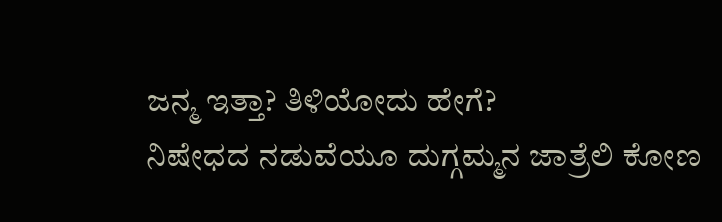ಜನ್ಮ ಇತ್ತಾ? ತಿಳಿಯೋದು ಹೇಗೆ?
ನಿಷೇಧದ ನಡುವೆಯೂ ದುಗ್ಗಮ್ಮನ ಜಾತ್ರೆಲಿ ಕೋಣ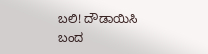ಬಲಿ! ದೌಡಾಯಿಸಿ ಬಂದ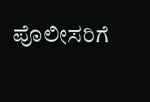ಪೊಲೀಸರಿಗೆ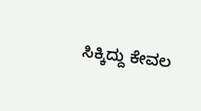ಸಿಕ್ಕಿದ್ದು ಕೇವಲ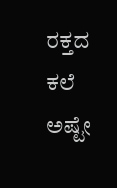ರಕ್ತದ ಕಲೆ ಅಷ್ಟೇ